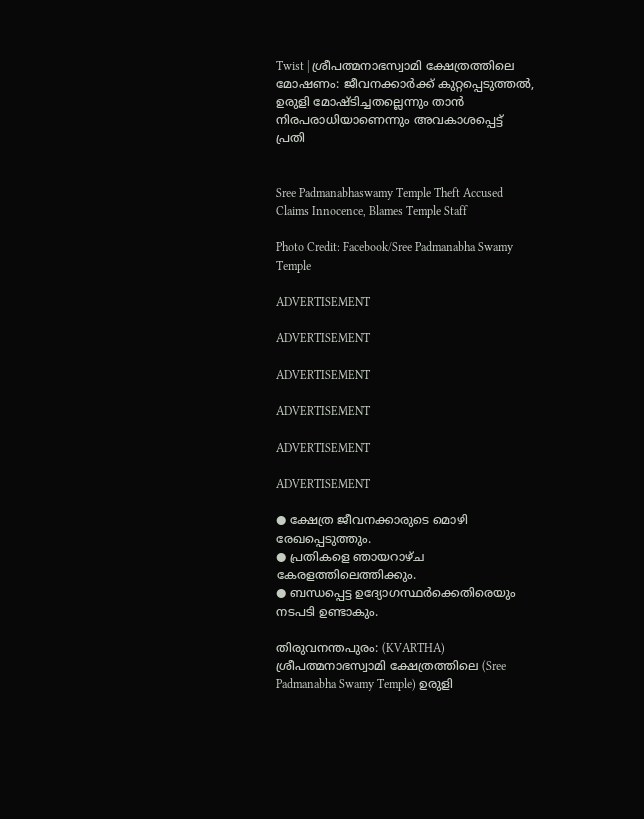Twist | ശ്രീപത്മനാഭസ്വാമി ക്ഷേത്രത്തിലെ മോഷണം: ജീവനക്കാര്‍ക്ക് കുറ്റപ്പെടുത്തല്‍, ഉരുളി മോഷ്ടിച്ചതല്ലെന്നും താന്‍ നിരപരാധിയാണെന്നും അവകാശപ്പെട്ട് പ്രതി


Sree Padmanabhaswamy Temple Theft Accused Claims Innocence, Blames Temple Staff

Photo Credit: Facebook/Sree Padmanabha Swamy Temple

ADVERTISEMENT

ADVERTISEMENT

ADVERTISEMENT

ADVERTISEMENT

ADVERTISEMENT

ADVERTISEMENT

● ക്ഷേത്ര ജീവനക്കാരുടെ മൊഴി രേഖപ്പെടുത്തും.
● പ്രതികളെ ഞായറാഴ്ച കേരളത്തിലെത്തിക്കും.
● ബന്ധപ്പെട്ട ഉദ്യോഗസ്ഥര്‍ക്കെതിരെയും നടപടി ഉണ്ടാകും.

തിരുവനന്തപുരം: (KVARTHA) ശ്രീപത്മനാഭസ്വാമി ക്ഷേത്രത്തിലെ (Sree Padmanabha Swamy Temple) ഉരുളി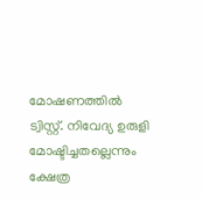മോഷണത്തില്‍ ട്വിസ്റ്റ്. നിവേദ്യ ഉരുളി മോഷ്ടിച്ചതല്ലെന്നും ക്ഷേത്ര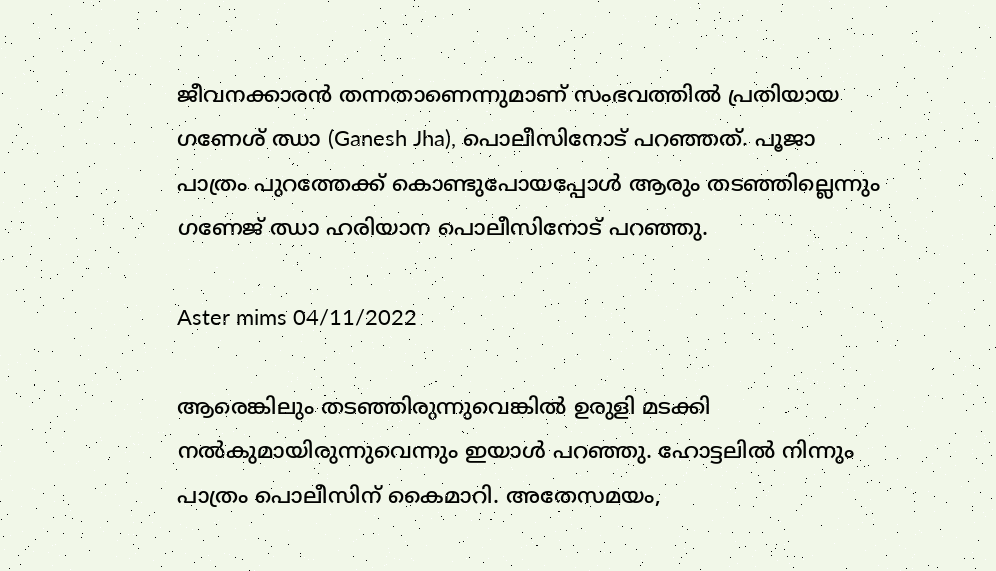ജീവനക്കാരന്‍ തന്നതാണെന്നുമാണ് സംഭവത്തില്‍ പ്രതിയായ ഗണേശ് ഝാ (Ganesh Jha), പൊലീസിനോട് പറഞ്ഞത്. പൂജാ പാത്രം പുറത്തേക്ക് കൊണ്ടുപോയപ്പോള്‍ ആരും തടഞ്ഞില്ലെന്നും ഗണേജ് ഝാ ഹരിയാന പൊലീസിനോട് പറഞ്ഞു.

Aster mims 04/11/2022

ആരെങ്കിലും തടഞ്ഞിരുന്നുവെങ്കില്‍ ഉരുളി മടക്കി നല്‍കുമായിരുന്നുവെന്നും ഇയാള്‍ പറഞ്ഞു. ഹോട്ടലില്‍ നിന്നും പാത്രം പൊലീസിന് കൈമാറി. അതേസമയം,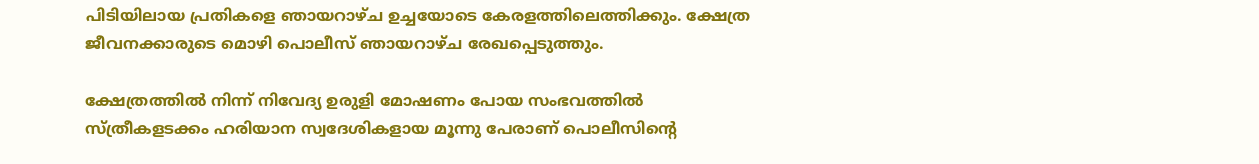പിടിയിലായ പ്രതികളെ ഞായറാഴ്ച ഉച്ചയോടെ കേരളത്തിലെത്തിക്കും. ക്ഷേത്ര ജീവനക്കാരുടെ മൊഴി പൊലീസ് ഞായറാഴ്ച രേഖപ്പെടുത്തും.

ക്ഷേത്രത്തില്‍ നിന്ന് നിവേദ്യ ഉരുളി മോഷണം പോയ സംഭവത്തില്‍ സ്ത്രീകളടക്കം ഹരിയാന സ്വദേശികളായ മൂന്നു പേരാണ് പൊലീസിന്റെ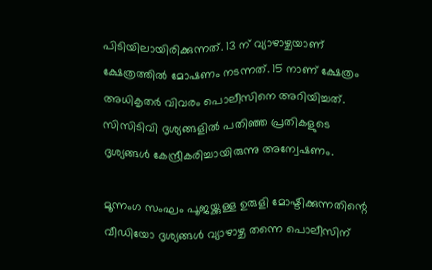പിടിയിലായിരിക്കുന്നത്. 13 ന് വ്യാഴാഴ്ചയാണ് ക്ഷേത്രത്തില്‍ മോഷണം നടന്നത്. 15 നാണ് ക്ഷേത്രം അധികൃതര്‍ വിവരം പൊലീസിനെ അറിയിച്ചത്. സിസിടിവി ദൃശ്യങ്ങളില്‍ പതിഞ്ഞ പ്രതികളുടെ ദൃശ്യങ്ങള്‍ കേന്ദ്രീകരിച്ചായിരുന്നു അന്വേഷണം.

മൂന്നംഗ സംഘം പൂജയ്ക്കുള്ള ഉരുളി മോഷ്ടിക്കുന്നതിന്റെ വീഡിയോ ദൃശ്യങ്ങള്‍ വ്യാഴാഴ്ച തന്നെ പൊലീസിന്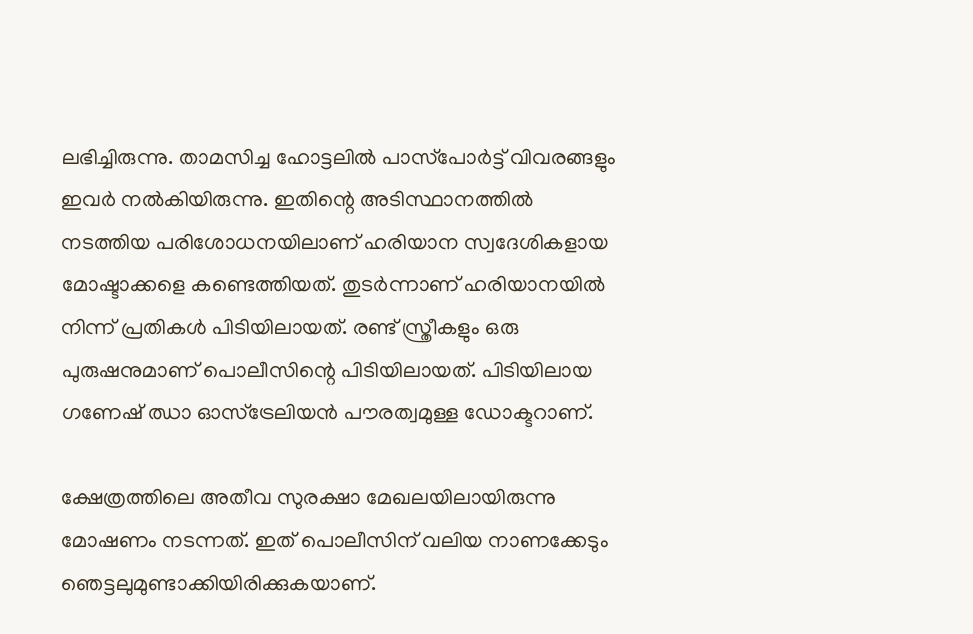ലഭിച്ചിരുന്നു. താമസിച്ച ഹോട്ടലില്‍ പാസ്‌പോര്‍ട്ട് വിവരങ്ങളും ഇവര്‍ നല്‍കിയിരുന്നു. ഇതിന്റെ അടിസ്ഥാനത്തില്‍ നടത്തിയ പരിശോധനയിലാണ് ഹരിയാന സ്വദേശികളായ മോഷ്ടാക്കളെ കണ്ടെത്തിയത്. തുടര്‍ന്നാണ് ഹരിയാനയില്‍ നിന്ന് പ്രതികള്‍ പിടിയിലായത്. രണ്ട് സ്ത്രീകളും ഒരു പുരുഷനുമാണ് പൊലീസിന്റെ പിടിയിലായത്. പിടിയിലായ ഗണേഷ് ഝാ ഓസ്‌ട്രേലിയന്‍ പൗരത്വമുള്ള ഡോക്ടറാണ്.

ക്ഷേത്രത്തിലെ അതീവ സുരക്ഷാ മേഖലയിലായിരുന്നു മോഷണം നടന്നത്. ഇത് പൊലീസിന് വലിയ നാണക്കേടും ഞെട്ടലുമുണ്ടാക്കിയിരിക്കുകയാണ്.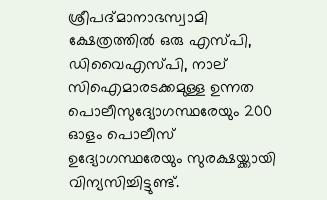ശ്രീപദ്മാനാഭസ്വാമി ക്ഷേത്രത്തില്‍ ഒരു എസ്പി, ഡിവൈഎസ്പി, നാല് സിഐമാരടക്കമുള്ള ഉന്നത പൊലീസുദ്യോഗസ്ഥരേയും 200 ഓളം പൊലീസ് ഉദ്യോഗസ്ഥരേയും സുരക്ഷയ്ക്കായി വിന്യസിച്ചിട്ടുണ്ട്.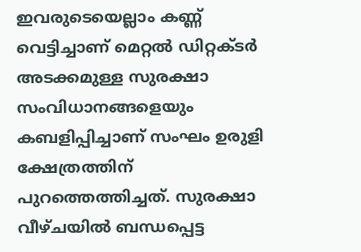ഇവരുടെയെല്ലാം കണ്ണ് വെട്ടിച്ചാണ് മെറ്റല്‍ ഡിറ്റക്ടര്‍ അടക്കമുള്ള സുരക്ഷാ സംവിധാനങ്ങളെയും കബളിപ്പിച്ചാണ് സംഘം ഉരുളി ക്ഷേത്രത്തിന് പുറത്തെത്തിച്ചത്. സുരക്ഷാ വീഴ്ചയില്‍ ബന്ധപ്പെട്ട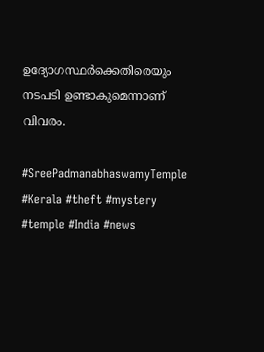ഉദ്യോഗസ്ഥര്‍ക്കെതിരെയും നടപടി ഉണ്ടാകുമെന്നാണ് വിവരം.

#SreePadmanabhaswamyTemple #Kerala #theft #mystery #temple #India #news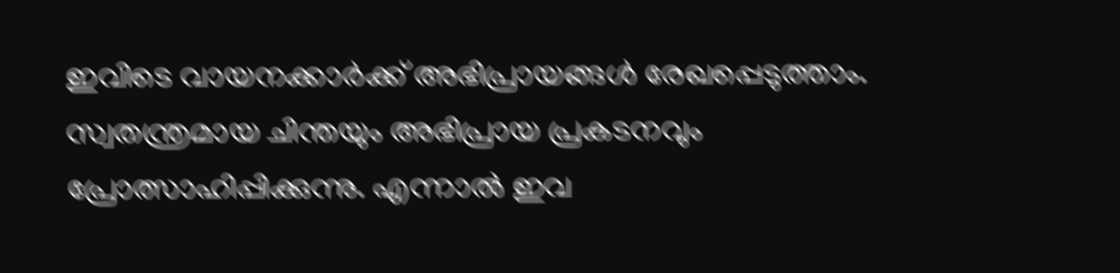ഇവിടെ വായനക്കാർക്ക് അഭിപ്രായങ്ങൾ രേഖപ്പെടുത്താം. സ്വതന്ത്രമായ ചിന്തയും അഭിപ്രായ പ്രകടനവും പ്രോത്സാഹിപ്പിക്കുന്നു. എന്നാൽ ഇവ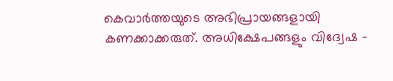കെവാർത്തയുടെ അഭിപ്രായങ്ങളായി കണക്കാക്കരുത്. അധിക്ഷേപങ്ങളും വിദ്വേഷ -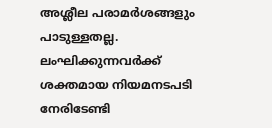അശ്ലീല പരാമർശങ്ങളും പാടുള്ളതല്ല. ലംഘിക്കുന്നവർക്ക് ശക്തമായ നിയമനടപടി നേരിടേണ്ടി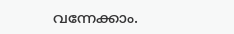വന്നേക്കാം.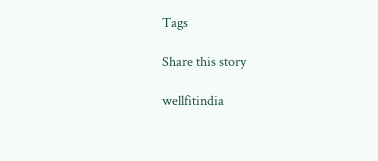Tags

Share this story

wellfitindia